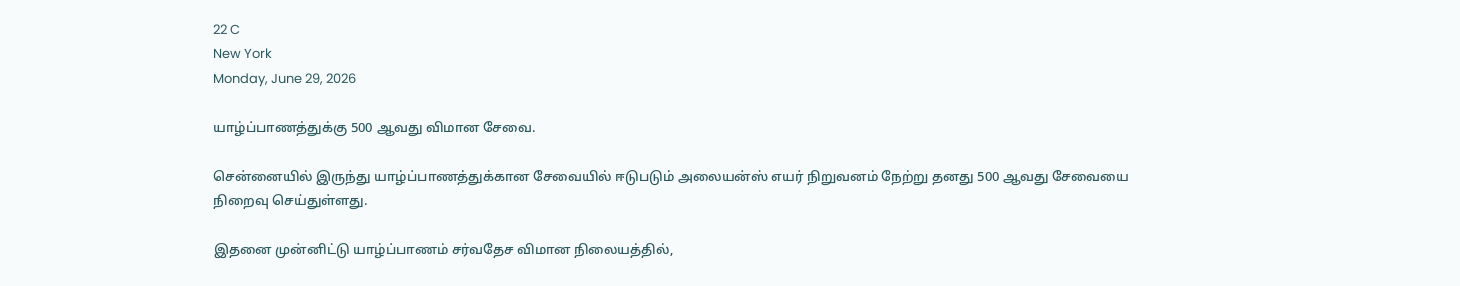22 C
New York
Monday, June 29, 2026

யாழ்ப்பாணத்துக்கு 500 ஆவது விமான சேவை.

சென்னையில் இருந்து யாழ்ப்பாணத்துக்கான சேவையில் ஈடுபடும் அலையன்ஸ் எயர் நிறுவனம் நேற்று தனது 500 ஆவது சேவையை நிறைவு செய்துள்ளது.

இதனை முன்னிட்டு யாழ்ப்பாணம் சர்வதேச விமான நிலையத்தில்,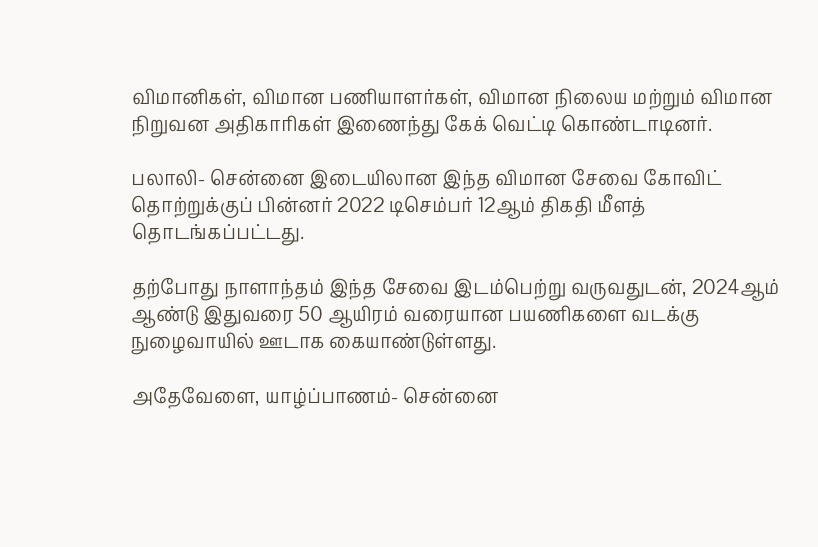விமானிகள், விமான பணியாளர்கள், விமான நிலைய மற்றும் விமான நிறுவன அதிகாரிகள் இணைந்து கேக் வெட்டி கொண்டாடினர்.

பலாலி- சென்னை இடையிலான இந்த விமான சேவை கோவிட் தொற்றுக்குப் பின்னர் 2022 டிசெம்பர் 12ஆம் திகதி மீளத் தொடங்கப்பட்டது.

தற்போது நாளாந்தம் இந்த சேவை இடம்பெற்று வருவதுடன், 2024ஆம் ஆண்டு இதுவரை 50 ஆயிரம் வரையான பயணிகளை வடக்கு நுழைவாயில் ஊடாக கையாண்டுள்ளது.

அதேவேளை, யாழ்ப்பாணம்- சென்னை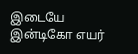இடையே இன்டிகோ எயர்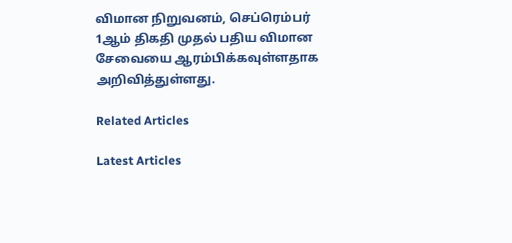விமான நிறுவனம், செப்ரெம்பர் 1ஆம் திகதி முதல் பதிய விமான சேவையை ஆரம்பிக்கவுள்ளதாக அறிவித்துள்ளது.

Related Articles

Latest Articles